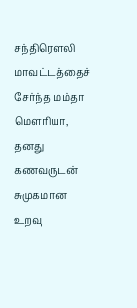சந்திரௌலி மாவட்டத்தைச் சேர்ந்த மம்தா மௌரியா, தனது கணவருடன் சுமுகமான உறவு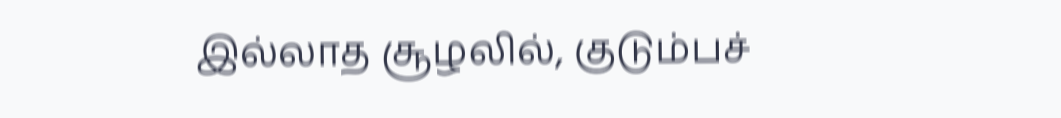இல்லாத சூழலில், குடும்பச்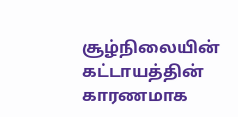சூழ்நிலையின் கட்டாயத்தின் காரணமாக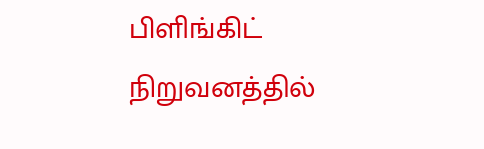பிளிங்கிட் நிறுவனத்தில்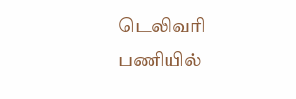டெலிவரி பணியில்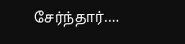சேர்ந்தார்.…